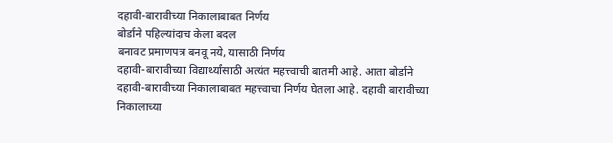दहावी-बारावीच्या निकालाबाबत निर्णय
बोर्डाने पहिल्यांदाच केला बदल
बनावट प्रमाणपत्र बनवू नये, यासाठी निर्णय
दहावी-बारावीच्या विद्यार्थ्यांसाठी अत्यंत महत्त्वाची बातमी आहे. आता बोर्डाने दहावी-बारावीच्या निकालाबाबत महत्त्वाचा निर्णय घेतला आहे. दहावी बारावीच्या निकालाच्या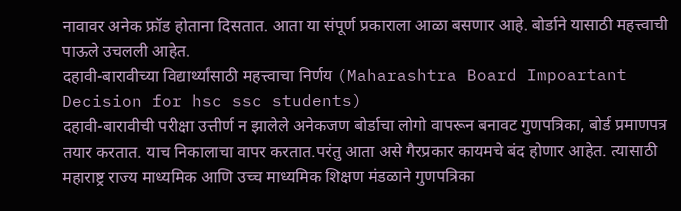नावावर अनेक फ्रॉड होताना दिसतात. आता या संपूर्ण प्रकाराला आळा बसणार आहे. बोर्डाने यासाठी महत्त्वाची पाऊले उचलली आहेत.
दहावी-बारावीच्या विद्यार्थ्यांसाठी महत्त्वाचा निर्णय (Maharashtra Board Impoartant Decision for hsc ssc students)
दहावी-बारावीची परीक्षा उत्तीर्ण न झालेले अनेकजण बोर्डाचा लोगो वापरून बनावट गुणपत्रिका, बोर्ड प्रमाणपत्र तयार करतात. याच निकालाचा वापर करतात.परंतु आता असे गैरप्रकार कायमचे बंद होणार आहेत. त्यासाठी महाराष्ट्र राज्य माध्यमिक आणि उच्च माध्यमिक शिक्षण मंडळाने गुणपत्रिका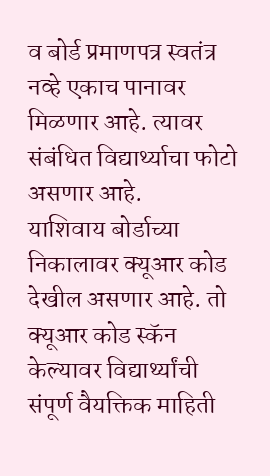व बोर्ड प्रमाणपत्र स्वतंत्र नव्हे एकाच पानावर मिळणार आहे. त्यावर संबंधित विद्यार्थ्याचा फोटो असणार आहे.
याशिवाय बोर्डाच्या निकालावर क्यूआर कोड देखील असणार आहे. तो क्यूआर कोड स्कॅन केल्यावर विद्यार्थ्यांची संपूर्ण वैयक्तिक माहिती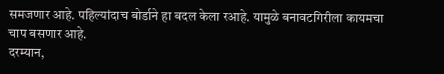समजणार आहे. पहिल्यांदाच बोर्डाने हा बदल केला रआहे. यामुळे बनावटगिरीला कायमचा चाप बसणार आहे.
दरम्यान,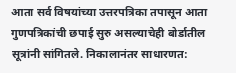आता सर्व विषयांच्या उत्तरपत्रिका तपासून आता गुणपत्रिकांची छपाई सुरु असल्याचेही बोर्डातील सूत्रांनी सांगितले. निकालानंतर साधारणत: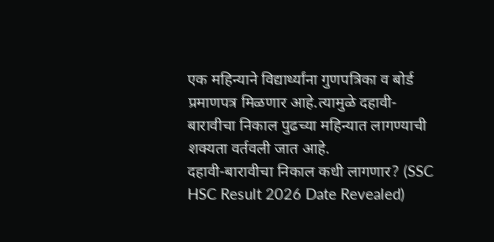एक महिन्याने विद्यार्थ्यांना गुणपत्रिका व बोर्ड प्रमाणपत्र मिळणार आहे.त्यामुळे दहावी-बारावीचा निकाल पुढच्या महिन्यात लागण्याची शक्यता वर्तवली जात आहे.
दहावी-बारावीचा निकाल कधी लागणार? (SSC HSC Result 2026 Date Revealed)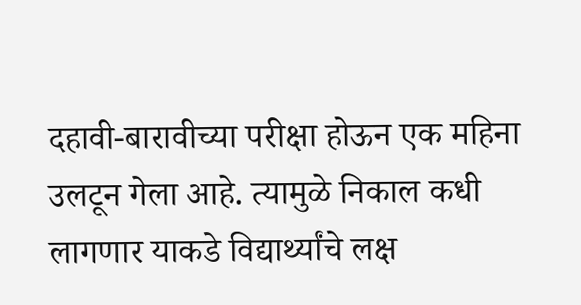दहावी-बारावीच्या परीक्षा होऊन एक महिना उलटून गेला आहे. त्यामुळे निकाल कधी लागणार याकडे विद्यार्थ्यांचे लक्ष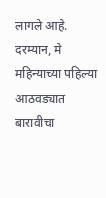लागले आहे. दरम्यान, मे महिन्याच्या पहिल्या आठवड्यात बारावीचा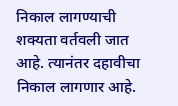निकाल लागण्याची शक्यता वर्तवली जात आहे. त्यानंतर दहावीचा निकाल लागणार आहे.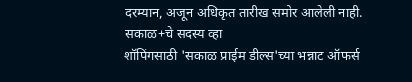दरम्यान, अजून अधिकृत तारीख समोर आलेली नाही.
सकाळ+चे सदस्य व्हा
शॉपिंगसाठी 'सकाळ प्राईम डील्स'च्या भन्नाट ऑफर्स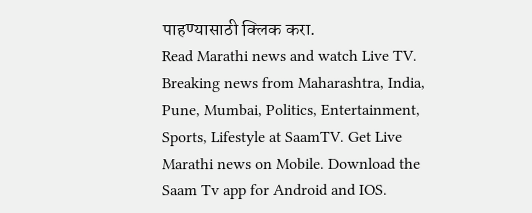पाहण्यासाठी क्लिक करा.
Read Marathi news and watch Live TV. Breaking news from Maharashtra, India, Pune, Mumbai, Politics, Entertainment, Sports, Lifestyle at SaamTV. Get Live Marathi news on Mobile. Download the Saam Tv app for Android and IOS.